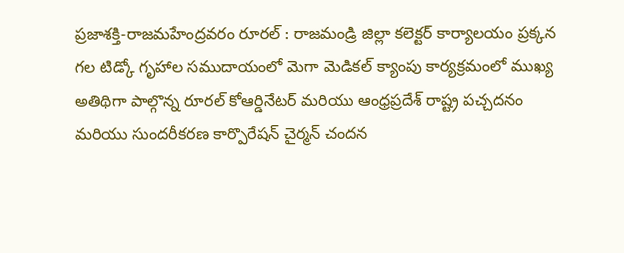ప్రజాశక్తి-రాజమహేంద్రవరం రూరల్ : రాజమండ్రి జిల్లా కలెక్టర్ కార్యాలయం ప్రక్కన గల టిడ్కో గృహాల సముదాయంలో మెగా మెడికల్ క్యాంపు కార్యక్రమంలో ముఖ్య అతిథిగా పాల్గొన్న రూరల్ కోఆర్డినేటర్ మరియు ఆంధ్రప్రదేశ్ రాష్ట్ర పచ్చదనం మరియు సుందరీకరణ కార్పొరేషన్ చైర్మన్ చందన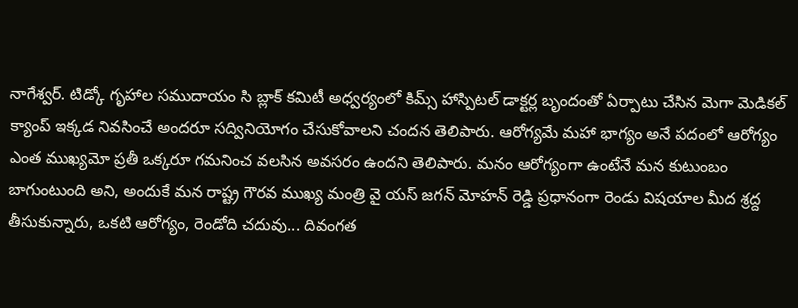నాగేశ్వర్. టిడ్కో గృహాల సముదాయం సి బ్లాక్ కమిటీ అధ్వర్యంలో కిమ్స్ హాస్పిటల్ డాక్టర్ల బృందంతో ఏర్పాటు చేసిన మెగా మెడికల్ క్యాంప్ ఇక్కడ నివసించే అందరూ సద్వినియోగం చేసుకోవాలని చందన తెలిపారు. ఆరోగ్యమే మహా భాగ్యం అనే పదంలో ఆరోగ్యం ఎంత ముఖ్యమో ప్రతీ ఒక్కరూ గమనించ వలసిన అవసరం ఉందని తెలిపారు. మనం ఆరోగ్యంగా ఉంటేనే మన కుటుంబం బాగుంటుంది అని, అందుకే మన రాష్ట్ర గౌరవ ముఖ్య మంత్రి వై యస్ జగన్ మోహన్ రెడ్డి ప్రధానంగా రెండు విషయాల మీద శ్రద్ద తీసుకున్నారు, ఒకటి ఆరోగ్యం, రెండోది చదువు... దివంగత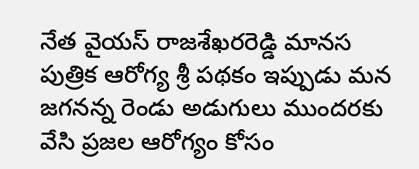నేత వైయస్ రాజశేఖరరెడ్డి మానస పుత్రిక ఆరోగ్య శ్రీ పథకం ఇప్పుడు మన జగనన్న రెండు అడుగులు ముందరకు వేసి ప్రజల ఆరోగ్యం కోసం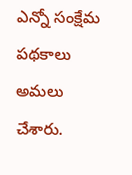ఎన్నో సంక్షేమ పథకాలు అమలు చేశారు.